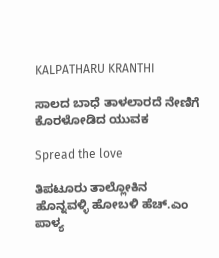KALPATHARU KRANTHI

ಸಾಲದ ಬಾಧೆ ತಾಳಲಾರದೆ ನೇಣಿಗೆ ಕೊರಳೋಡಿದ ಯುವಕ

Spread the love

ತಿಪಟೂರು ತಾಲ್ಲೋಕಿನ ಹೊನ್ನವಳ್ಳಿ ಹೋಬಳಿ ಹೆಚ್.ಎಂ ಪಾಳ್ಯ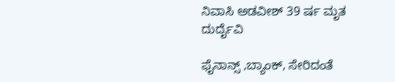ನಿವಾಸಿ ಅಡವೀಶ್ 39 ರ್ಷ ಮೃತ ದುರ್ದೈವಿ

ಫೈನಾನ್ಸ್ ,ಬ್ಯಾಂಕ್, ಸೇರಿದಂತೆ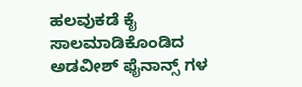ಹಲವುಕಡೆ ಕೈ ಸಾಲಮಾಡಿಕೊಂಡಿದ ಅಡವೀಶ್ ಫೈನಾನ್ಸ್ ಗಳ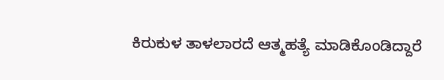ಕಿರುಕುಳ ತಾಳಲಾರದೆ ಆತ್ಮಹತ್ಯೆ ಮಾಡಿಕೊಂಡಿದ್ದಾರೆ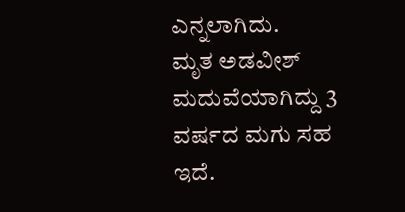ಎನ್ನಲಾಗಿದು.
ಮೃತ ಅಡವೀಶ್ ಮದುವೆಯಾಗಿದ್ದು 3 ವರ್ಷದ ಮಗು ಸಹ ಇದೆ.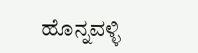ಹೊನ್ನವಳ್ಳಿ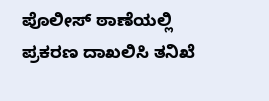ಪೊಲೀಸ್ ಠಾಣೆಯಲ್ಲಿ ಪ್ರಕರಣ ದಾಖಲಿಸಿ ತನಿಖೆ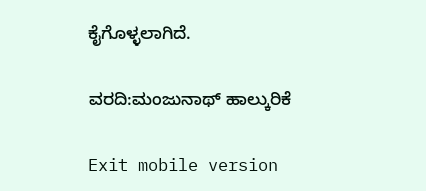ಕೈಗೊಳ್ಳಲಾಗಿದೆ.

ವರದಿ:ಮಂಜುನಾಥ್ ಹಾಲ್ಕುರಿಕೆ

Exit mobile version